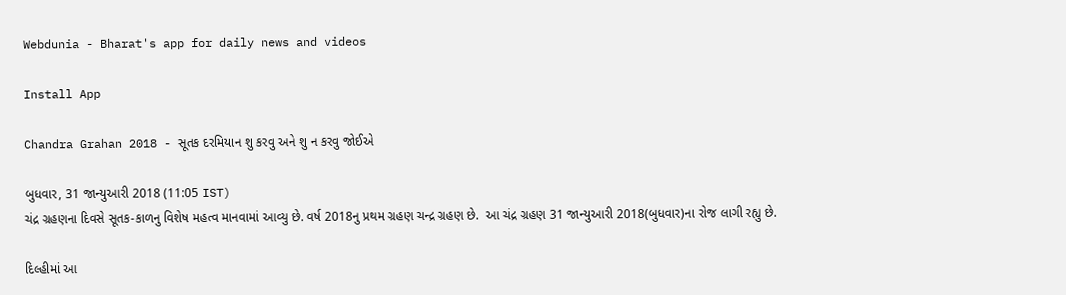Webdunia - Bharat's app for daily news and videos

Install App

Chandra Grahan 2018 - સૂતક દરમિયાન શુ કરવુ અને શુ ન કરવુ જોઈએ

બુધવાર, 31 જાન્યુઆરી 2018 (11:05 IST)
ચંદ્ર ગ્રહણના દિવસે સૂતક-કાળનુ વિશેષ મહત્વ માનવામાં આવ્યુ છે. વર્ષ 2018નુ પ્રથમ ગ્રહણ ચન્દ્ર ગ્રહણ છે.  આ ચંદ્ર ગ્રહણ 31 જાન્યુઆરી 2018(બુધવાર)ના રોજ લાગી રહ્યુ છે.

દિલ્હીમાં આ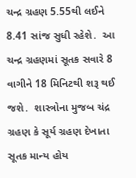ચન્દ્ર ગ્રહણ 5.55થી લઈને 8.41 સાંજ સુધી રહેશે.  આ ચન્દ્ર ગ્રહણમાં સૂતક સવારે 8 વાગીને 18 મિનિટથી શરૂ થઈ જશે.  શાસ્ત્રોના મુજબ ચંદ્ર ગ્રહણ કે સૂર્ય ગ્રહણ દેખાતા સૂતક માન્ય હોય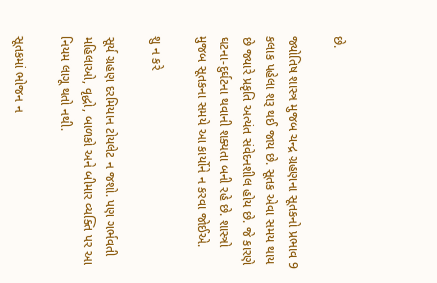છે.

જ્યોતિષ શાસ્ત્ર મુજબ ચન્દ્ર ગ્રહણના સૂતકનો પ્રભાવ 9 કલાક પહેલા શરૂ થઈ જાય છે. સૂતક એવા સમય થાય છે જ્યારે પ્રકૃતિ અત્યંત સંવેદનશીલ હોય છે. જે કારણે ઘટના-દુર્ઘટના થવાની શક્યતા બની રહે છે. શાસ્ત્રો મુજબ સૂતકના સમયે આ કાર્યોને ન કરવા જોઈએ.

શુ ન કરે

સૂર્ય ગ્રહણ દરમિયાન ટોયલેટ ન જશો. પણ ગર્ભવતી મહિલાઓ, વૃદ્ધો, બાળકો અને બીમાર વ્યક્તિ પર આ નિયમ લાગૂ થતો નથી.

સૂતકમાં ભોજન ન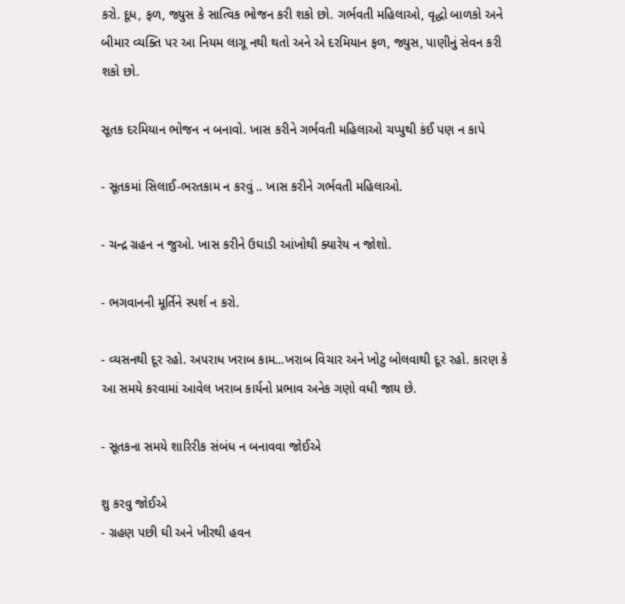કરો. દૂધ, ફળ, જ્યુસ કે સાત્વિક ભોજન કરી શકો છો. ગર્ભવતી મહિલાઓ, વૃદ્ધો બાળકો અને બીમાર વ્યક્તિ પર આ નિયમ લાગૂ નથી થતો અને એ દરમિયાન ફળ, જ્યુસ, પાણીનું સેવન કરી શકો છો.

સૂતક દરમિયાન ભોજન ન બનાવો. ખાસ કરીને ગર્ભવતી મહિલાઓ ચપ્પુથી કંઈ પણ ન કાપે

- સૂતકમાં સિલાઈ-ભરતકામ ન કરવું .. ખાસ કરીને ગર્ભવતી મહિલાઓ.

- ચન્દ્ર ગ્રહન ન જુઓ. ખાસ કરીને ઉઘાડી આંખોથી ક્યારેય ન જોશો.

- ભગવાનની મૂર્તિને સ્પર્શ ન કરો.

- વ્યસનથી દૂર રહો. અપરાધ ખરાબ કામ...ખરાબ વિચાર અને ખોટુ બોલવાથી દૂર રહો. કારણ કે આ સમયે કરવામાં આવેલ ખરાબ કાર્યનો પ્રભાવ અનેક ગણો વધી જાય છે.

- સૂતકના સમયે શારિરીક સંબંધ ન બનાવવા જોઈએ

શુ કરવુ જોઈએ
- ગ્રહણ પછી ઘી અને ખીરથી હવન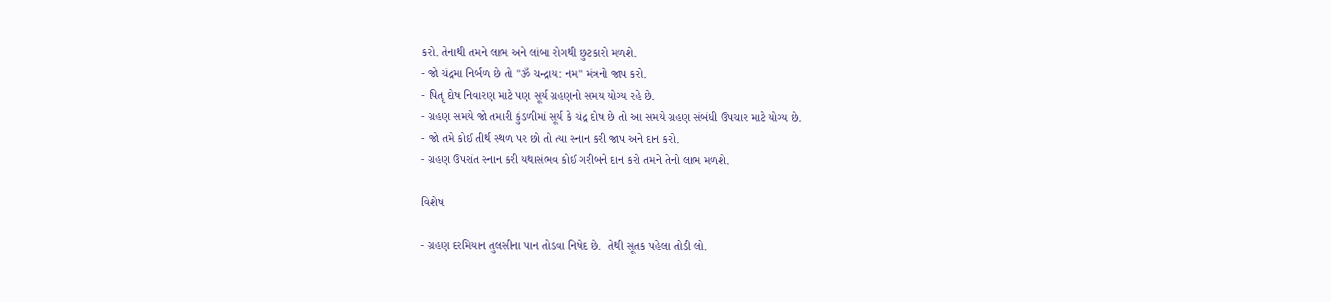કરો. તેનાથી તમને લાભ અને લાંબા રોગથી છુટકારો મળશે.
- જો ચંદ્રમા નિર્બળ છે તો "ૐ ચન્દ્રાય: નમ" મંત્રનો જાપ કરો.
- પિતૃ દોષ નિવારણ માટે પણ સૂર્ય ગ્રહણનો સમય યોગ્ય રહે છે.
- ગ્રહણ સમયે જો તમારી કુંડળીમાં સૂર્ય કે ચંદ્ર દોષ છે તો આ સમયે ગ્રહણ સંબંધી ઉપચાર માટે યોગ્ય છે.
- જો તમે કોઈ તીર્થ સ્થળ પર છો તો ત્યા સ્નાન કરી જાપ અને દાન કરો.
- ગ્રહણ ઉપરાંત સ્નાન કરી યથાસંભવ કોઈ ગરીબને દાન કરો તમને તેનો લાભ મળશે.

વિશેષ

- ગ્રહણ દરમિયાન તુલસીના પાન તોડવા નિષેદ છે.  તેથી સૂતક પહેલા તોડી લો.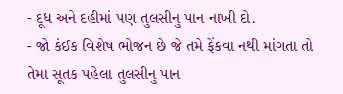- દૂધ અને દહીમાં પણ તુલસીનુ પાન નાખી દો.
- જો કંઈક વિશેષ ભોજન છે જે તમે ફેંકવા નથી માંગતા તો તેમા સૂતક પહેલા તુલસીનુ પાન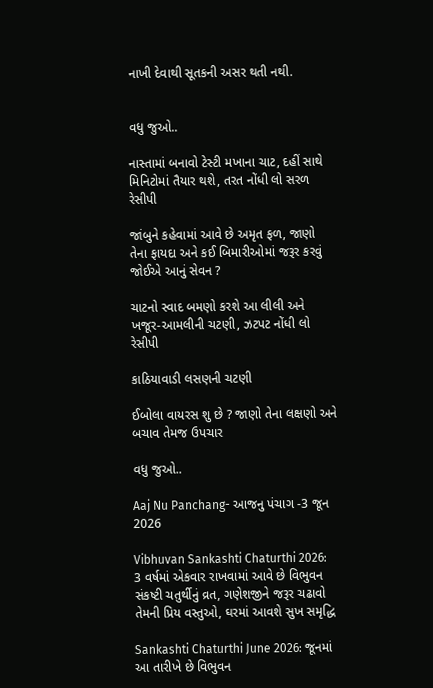નાખી દેવાથી સૂતકની અસર થતી નથી.


વધુ જુઓ..

નાસ્તામાં બનાવો ટેસ્ટી મખાના ચાટ, દહીં સાથે મિનિટોમાં તૈયાર થશે, તરત નોંધી લો સરળ રેસીપી

જાંબુને કહેવામાં આવે છે અમૃત ફળ, જાણો તેના ફાયદા અને કઈ બિમારીઓમાં જરૂર કરવું જોઈએ આનું સેવન ?

ચાટનો સ્વાદ બમણો કરશે આ લીલી અને ખજૂર-આમલીની ચટણી, ઝટપટ નોંધી લો રેસીપી

કાઠિયાવાડી લસણની ચટણી

ઈબોલા વાયરસ શુ છે ? જાણો તેના લક્ષણો અને બચાવ તેમજ ઉપચાર

વધુ જુઓ..

Aaj Nu Panchang- આજનુ પંચાગ -3 જૂન 2026

Vibhuvan Sankashti Chaturthi 2026: 3 વર્ષમાં એકવાર રાખવામાં આવે છે વિભુવન સંકષ્ટી ચતુર્થીનું વ્રત, ગણેશજીને જરૂર ચઢાવો તેમની પ્રિય વસ્તુઓ, ઘરમાં આવશે સુખ સમૃદ્ધિ

Sankashti Chaturthi June 2026: જૂનમાં આ તારીખે છે વિભુવન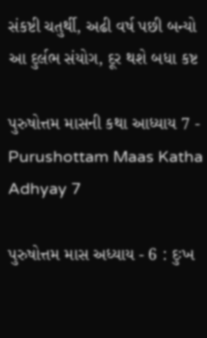સંકષ્ટી ચતુર્થી, અઢી વર્ષ પછી બન્યો આ દુર્લભ સંયોગ, દૂર થશે બધા કષ્ટ

પુરુષોત્તમ માસની કથા આધ્યાય 7 - Purushottam Maas Katha Adhyay 7

પુરુષોત્તમ માસ અધ્યાય - 6 : દુઃખ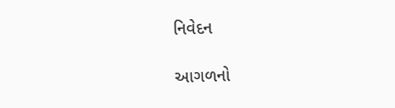નિવેદન

આગળનો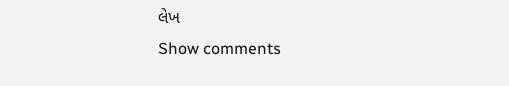લેખ
Show comments